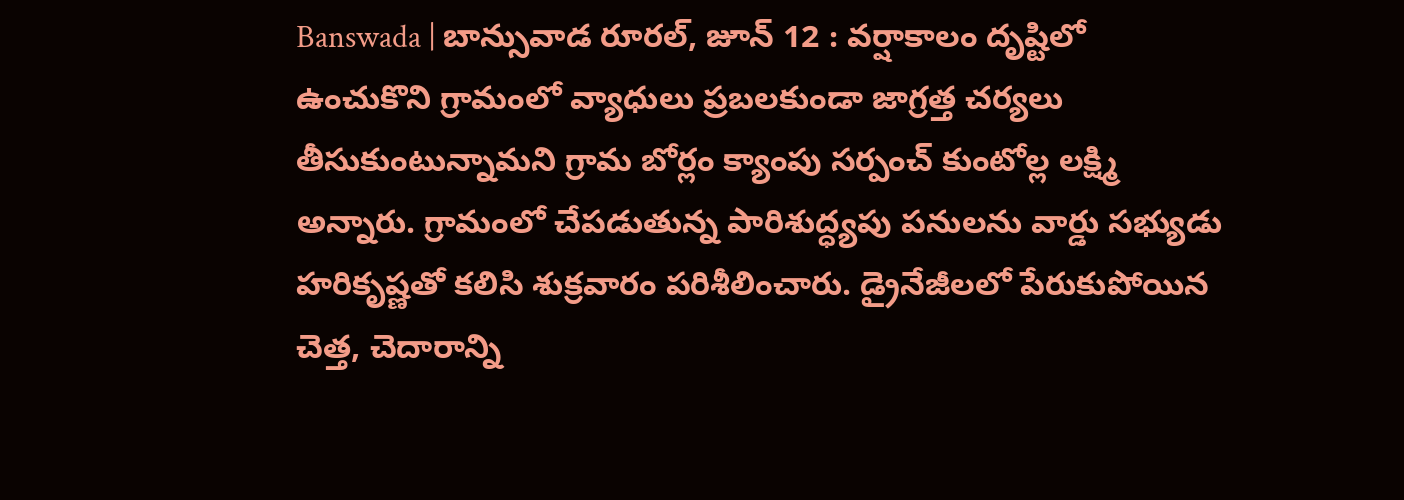Banswada | బాన్సువాడ రూరల్, జూన్ 12 : వర్షాకాలం దృష్టిలో ఉంచుకొని గ్రామంలో వ్యాధులు ప్రబలకుండా జాగ్రత్త చర్యలు తీసుకుంటున్నామని గ్రామ బోర్లం క్యాంపు సర్పంచ్ కుంటోల్ల లక్ష్మి అన్నారు. గ్రామంలో చేపడుతున్న పారిశుద్ధ్యపు పనులను వార్డు సభ్యుడు హరికృష్ణతో కలిసి శుక్రవారం పరిశీలించారు. డ్రైనేజీలలో పేరుకుపోయిన చెత్త, చెదారాన్ని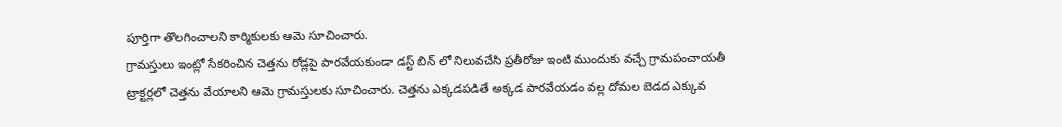పూర్తిగా తొలగించాలని కార్మికులకు ఆమె సూచించారు.
గ్రామస్తులు ఇంట్లో సేకరించిన చెత్తను రోడ్లపై పారవేయకుండా డస్ట్ బిన్ లో నిలువచేసి ప్రతీరోజు ఇంటి ముందుకు వచ్చే గ్రామపంచాయతీ ట్రాక్టర్లలో చెత్తను వేయాలని ఆమె గ్రామస్తులకు సూచించారు. చెత్తను ఎక్కడపడితే అక్కడ పారవేయడం వల్ల దోమల బెడద ఎక్కువ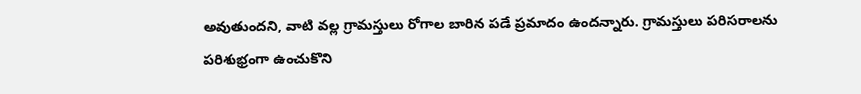అవుతుందని, వాటి వల్ల గ్రామస్తులు రోగాల బారిన పడే ప్రమాదం ఉందన్నారు. గ్రామస్తులు పరిసరాలను పరిశుభ్రంగా ఉంచుకొని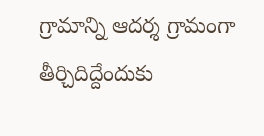గ్రామాన్ని ఆదర్శ గ్రామంగా తీర్చిదిద్దేందుకు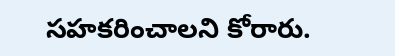సహకరించాలని కోరారు.